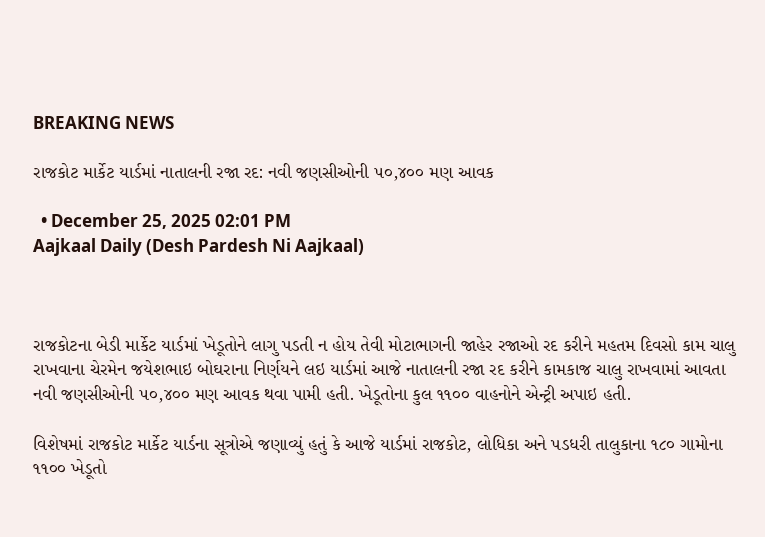BREAKING NEWS

રાજકોટ માર્કેટ યાર્ડમાં નાતાલની રજા રદ: નવી જણસીઓની ૫૦,૪૦૦ મણ આવક

  • December 25, 2025 02:01 PM
Aajkaal Daily (Desh Pardesh Ni Aajkaal)



રાજકોટના બેડી માર્કેટ યાર્ડમાં ખેડૂતોને લાગુ પડતી ન હોય તેવી મોટાભાગની જાહેર રજાઓ રદ કરીને મહતમ દિવસો કામ ચાલુ રાખવાના ચેરમેન જયેશભાઇ બોઘરાના નિર્ણયને લઇ યાર્ડમાં આજે નાતાલની રજા રદ કરીને કામકાજ ચાલુ રાખવામાં આવતા નવી જણસીઓની ૫૦,૪૦૦ મણ આવક થવા પામી હતી. ખેડૂતોના કુલ ૧૧૦૦ વાહનોને એન્ટ્રી અપાઇ હતી.

વિશેષમાં રાજકોટ માર્કેટ યાર્ડના સૂત્રોએ જણાવ્યું હતું કે આજે યાર્ડમાં રાજકોટ, લોધિકા અને પડધરી તાલુકાના ૧૮૦ ગામોના ૧૧૦૦ ખેડૂતો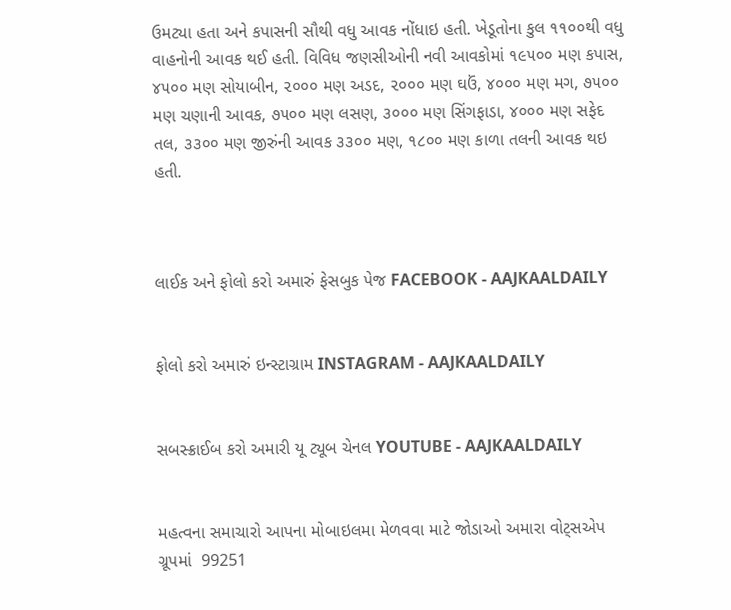ઉમટ્યા હતા અને કપાસની સૌથી વધુ આવક નોંધાઇ હતી. ખેડૂતોના કુલ ૧૧૦૦થી વધુ વાહનોની આવક થઈ હતી. વિવિધ જણસીઓની નવી આવકોમાં ૧૯૫૦૦ મણ કપાસ, ૪૫૦૦ મણ સોયાબીન, ૨૦૦૦ મણ અડદ, ૨૦૦૦ મણ ઘઉં, ૪૦૦૦ મણ મગ, ૭૫૦૦ મણ ચણાની આવક, ૭૫૦૦ મણ લસણ, ૩૦૦૦ મણ સિંગફાડા, ૪૦૦૦ મણ સફેદ તલ, ૩૩૦૦ મણ જીરુંની આવક ૩૩૦૦ મણ, ૧૮૦૦ મણ કાળા તલની આવક થઇ હતી.



લાઈક અને ફોલો કરો અમારું ફેસબુક પેજ FACEBOOK - AAJKAALDAILY


ફોલો કરો અમારું ઇન્સ્ટાગ્રામ INSTAGRAM - AAJKAALDAILY


સબસ્ક્રાઈબ કરો અમારી યૂ ટ્યૂબ ચેનલ YOUTUBE - AAJKAALDAILY


મહત્વના સમાચારો આપના મોબાઇલમા મેળવવા માટે જોડાઓ અમારા વોટ્સએપ ગ્રૂપમાં  99251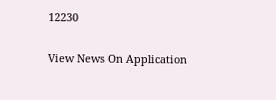12230

View News On Application